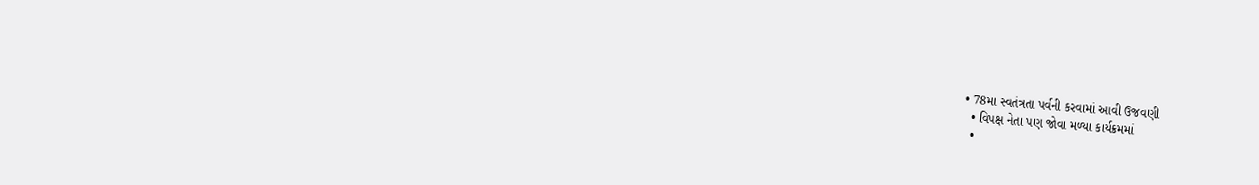• 78મા સ્વતંત્રતા પર્વની કરવામાં આવી ઉજવણી
  • વિપક્ષ નેતા પણ જોવા મળ્યા કાર્યક્રમમાં
  •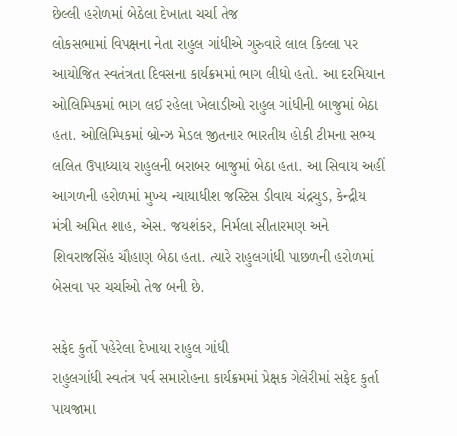છેલ્લી હરોળમાં બેઠેલા દેખાતા ચર્ચા તેજ
લોકસભામાં વિપક્ષના નેતા રાહુલ ગાંધીએ ગુરુવારે લાલ કિલ્લા પર આયોજિત સ્વતંત્રતા દિવસના કાર્યક્રમમાં ભાગ લીધો હતો. આ દરમિયાન ઓલિમ્પિકમાં ભાગ લઈ રહેલા ખેલાડીઓ રાહુલ ગાંધીની બાજુમાં બેઠા હતા. ઓલિમ્પિકમાં બ્રોન્ઝ મેડલ જીતનાર ભારતીય હોકી ટીમના સભ્ય લલિત ઉપાધ્યાય રાહુલની બરાબર બાજુમાં બેઠા હતા. આ સિવાય અહીં આગળની હરોળમાં મુખ્ય ન્યાયાધીશ જસ્ટિસ ડીવાય ચંદ્રચુડ, કેન્દ્રીય મંત્રી અમિત શાહ, એસ. જયશંકર, નિર્મલા સીતારમણ અને શિવરાજસિંહ ચૌહાણ બેઠા હતા. ત્યારે રાહુલગાંધી પાછળની હરોળમાં બેસવા પર ચર્ચાઓ તેજ બની છે.

સફેદ કુર્તો પહેરેલા દેખાયા રાહુલ ગાંધી
રાહુલગાંધી સ્વતંત્ર પર્વ સમારોહના કાર્યક્રમમાં પ્રેક્ષક ગેલેરીમાં સફેદ કુર્તા પાયજામા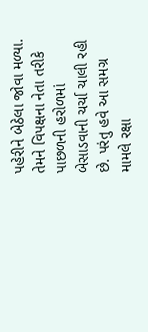પહેરીને બેઠેલા જોવા મળ્યા. તેમને વિપક્ષના નેતા તરીકે પાછળની હરોળમાં બેસાડવાની ચર્ચા ચાલી રહી છે. પરંતુ હવે આ સમગ્ર મામલે રક્ષા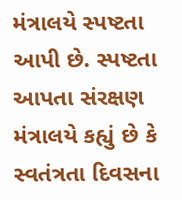મંત્રાલયે સ્પષ્ટતા આપી છે. સ્પષ્ટતા આપતા સંરક્ષણ મંત્રાલયે કહ્યું છે કે સ્વતંત્રતા દિવસના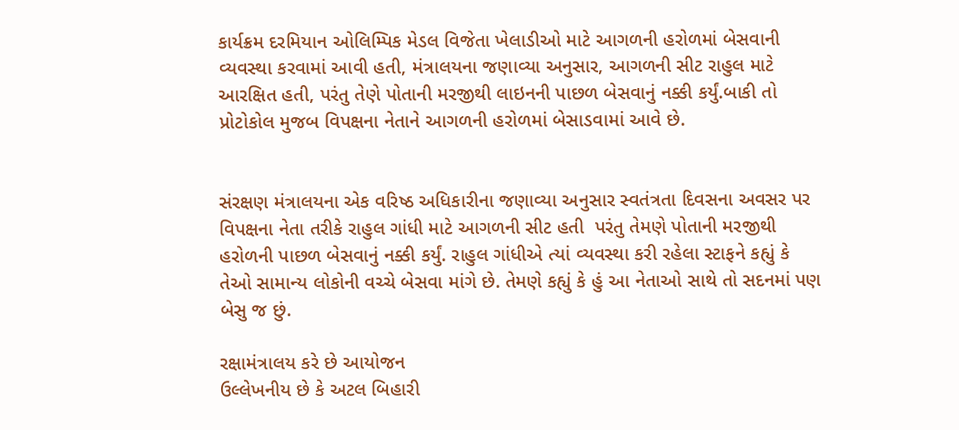કાર્યક્રમ દરમિયાન ઓલિમ્પિક મેડલ વિજેતા ખેલાડીઓ માટે આગળની હરોળમાં બેસવાની વ્યવસ્થા કરવામાં આવી હતી, મંત્રાલયના જણાવ્યા અનુસાર, આગળની સીટ રાહુલ માટે આરક્ષિત હતી, પરંતુ તેણે પોતાની મરજીથી લાઇનની પાછળ બેસવાનું નક્કી કર્યું.બાકી તો પ્રોટોકોલ મુજબ વિપક્ષના નેતાને આગળની હરોળમાં બેસાડવામાં આવે છે.


સંરક્ષણ મંત્રાલયના એક વરિષ્ઠ અધિકારીના જણાવ્યા અનુસાર સ્વતંત્રતા દિવસના અવસર પર વિપક્ષના નેતા તરીકે રાહુલ ગાંધી માટે આગળની સીટ હતી  પરંતુ તેમણે પોતાની મરજીથી હરોળની પાછળ બેસવાનું નક્કી કર્યું. રાહુલ ગાંધીએ ત્યાં વ્યવસ્થા કરી રહેલા સ્ટાફને કહ્યું કે તેઓ સામાન્ય લોકોની વચ્ચે બેસવા માંગે છે. તેમણે કહ્યું કે હું આ નેતાઓ સાથે તો સદનમાં પણ બેસુ જ છું.

રક્ષામંત્રાલય કરે છે આયોજન
ઉલ્લેખનીય છે કે અટલ બિહારી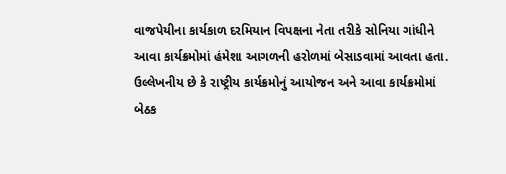વાજપેયીના કાર્યકાળ દરમિયાન વિપક્ષના નેતા તરીકે સોનિયા ગાંધીને આવા કાર્યક્રમોમાં હંમેશા આગળની હરોળમાં બેસાડવામાં આવતા હતા. ઉલ્લેખનીય છે કે રાષ્ટ્રીય કાર્યક્રમોનું આયોજન અને આવા કાર્યક્રમોમાં બેઠક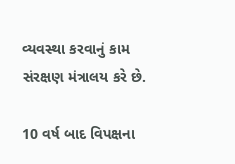વ્યવસ્થા કરવાનું કામ સંરક્ષણ મંત્રાલય કરે છે.

10 વર્ષ બાદ વિપક્ષના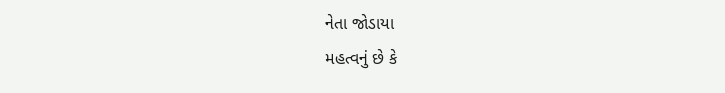નેતા જોડાયા
મહત્વનું છે કે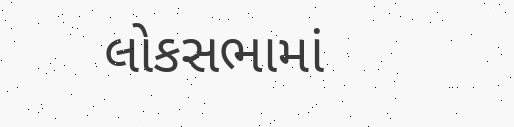લોકસભામાં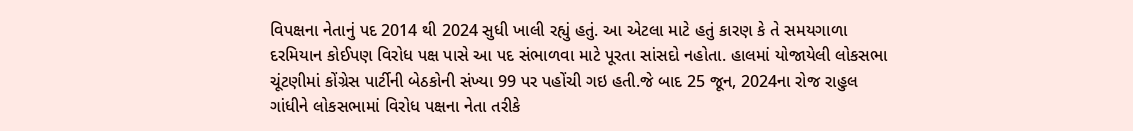વિપક્ષના નેતાનું પદ 2014 થી 2024 સુધી ખાલી રહ્યું હતું. આ એટલા માટે હતું કારણ કે તે સમયગાળા દરમિયાન કોઈપણ વિરોધ પક્ષ પાસે આ પદ સંભાળવા માટે પૂરતા સાંસદો નહોતા. હાલમાં યોજાયેલી લોકસભા ચૂંટણીમાં કોંગ્રેસ પાર્ટીની બેઠકોની સંખ્યા 99 પર પહોંચી ગઇ હતી.જે બાદ 25 જૂન, 2024ના રોજ રાહુલ ગાંધીને લોકસભામાં વિરોધ પક્ષના નેતા તરીકે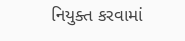નિયુક્ત કરવામાં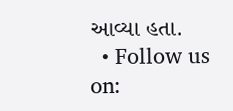આવ્યા હતા.
  • Follow us on: